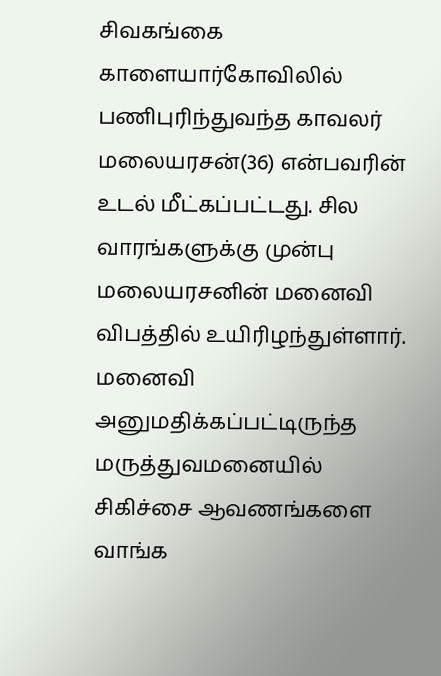சிவகங்கை காளையார்கோவிலில் பணிபுரிந்துவந்த காவலர் மலையரசன்(36) என்பவரின் உடல் மீட்கப்பட்டது. சில வாரங்களுக்கு முன்பு மலையரசனின் மனைவி விபத்தில் உயிரிழந்துள்ளார். மனைவி அனுமதிக்கப்பட்டிருந்த மருத்துவமனையில் சிகிச்சை ஆவணங்களை வாங்க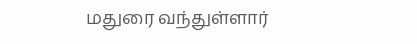மதுரை வந்துள்ளார்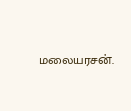மலையரசன்.